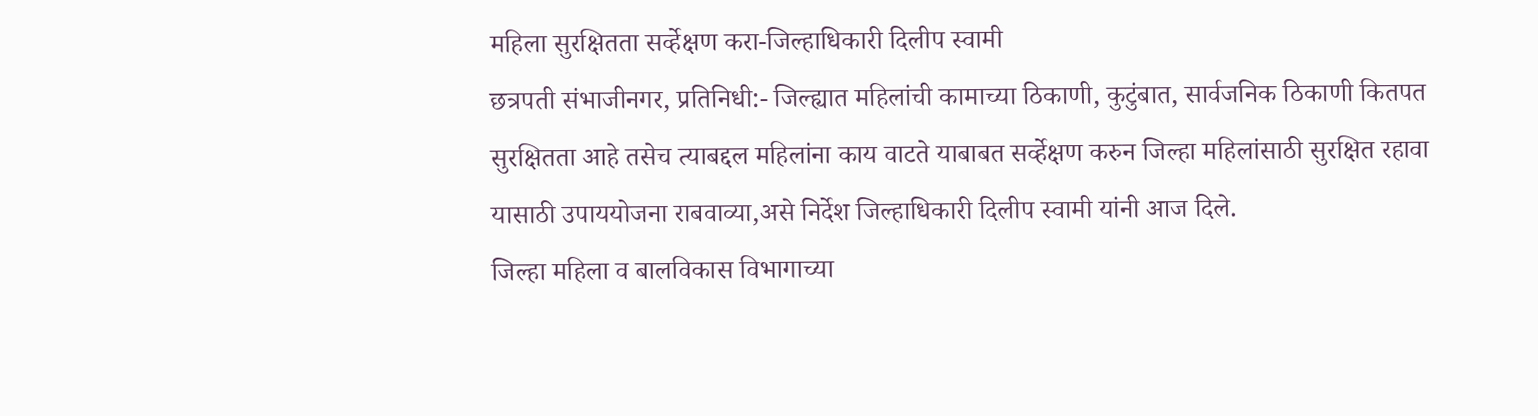महिला सुरक्षितता सर्व्हेक्षण करा-जिल्हाधिकारी दिलीप स्वामी
छत्रपती संभाजीनगर, प्रतिनिधी:- जिल्ह्यात महिलांची कामाच्या ठिकाणी, कुटुंबात, सार्वजनिक ठिकाणी कितपत सुरक्षितता आहे तसेच त्याबद्दल महिलांना काय वाटते याबाबत सर्व्हेक्षण करुन जिल्हा महिलांसाठी सुरक्षित रहावा यासाठी उपाययोजना राबवाव्या,असे निर्देश जिल्हाधिकारी दिलीप स्वामी यांनी आज दिले.
जिल्हा महिला व बालविकास विभागाच्या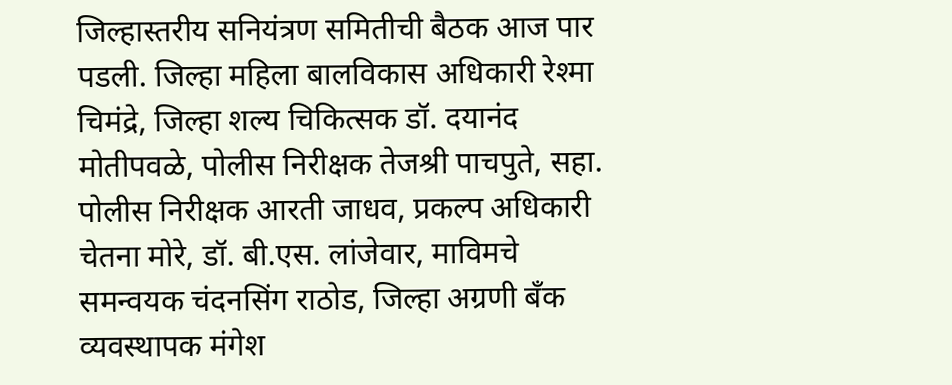जिल्हास्तरीय सनियंत्रण समितीची बैठक आज पार पडली. जिल्हा महिला बालविकास अधिकारी रेश्मा चिमंद्रे, जिल्हा शल्य चिकित्सक डॉ. दयानंद मोतीपवळे, पोलीस निरीक्षक तेजश्री पाचपुते, सहा. पोलीस निरीक्षक आरती जाधव, प्रकल्प अधिकारी चेतना मोरे, डॉ. बी.एस. लांजेवार, माविमचे समन्वयक चंदनसिंग राठोड, जिल्हा अग्रणी बॅंक व्यवस्थापक मंगेश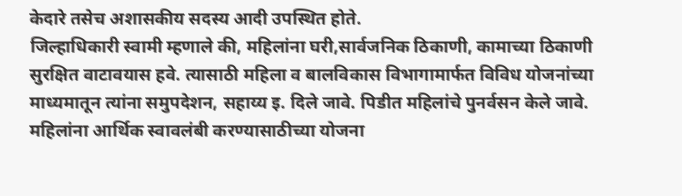केदारे तसेच अशासकीय सदस्य आदी उपस्थित होते.
जिल्हाधिकारी स्वामी म्हणाले की, महिलांना घरी,सार्वजनिक ठिकाणी, कामाच्या ठिकाणी सुरक्षित वाटावयास हवे. त्यासाठी महिला व बालविकास विभागामार्फत विविध योजनांच्या माध्यमातून त्यांना समुपदेशन, सहाय्य इ. दिले जावे. पिडीत महिलांचे पुनर्वसन केले जावे. महिलांना आर्थिक स्वावलंबी करण्यासाठीच्या योजना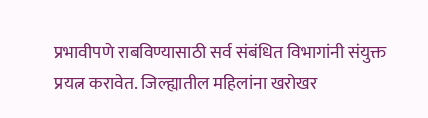प्रभावीपणे राबविण्यासाठी सर्व संबंधित विभागांनी संयुक्त प्रयत्न करावेत. जिल्ह्यातील महिलांना खरोखर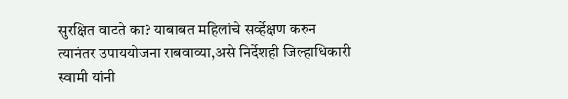सुरक्षित वाटते का? याबाबत महिलांचे सर्व्हेक्षण करुन त्यानंतर उपाययोजना राबवाव्या,असे निर्देशही जिल्हाधिकारी स्वामी यांनी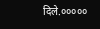दिले.०००००